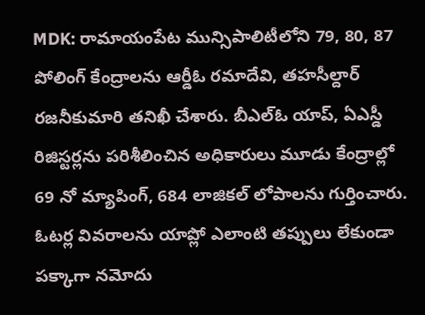MDK: రామాయంపేట మున్సిపాలిటీలోని 79, 80, 87 పోలింగ్ కేంద్రాలను ఆర్డీఓ రమాదేవి, తహసీల్దార్ రజనీకుమారి తనిఖీ చేశారు. బీఎల్ఓ యాప్, ఏఎస్డీ రిజిస్టర్లను పరిశీలించిన అధికారులు మూడు కేంద్రాల్లో 69 నో మ్యాపింగ్, 684 లాజికల్ లోపాలను గుర్తించారు. ఓటర్ల వివరాలను యాప్లో ఎలాంటి తప్పులు లేకుండా పక్కాగా నమోదు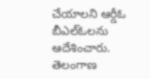చేయాలని ఆర్డీఓ బీఎల్ఓలను ఆదేశించారు.
తెలంగాణ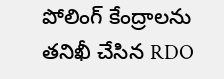పోలింగ్ కేంద్రాలను తనిఖీ చేసిన RDO